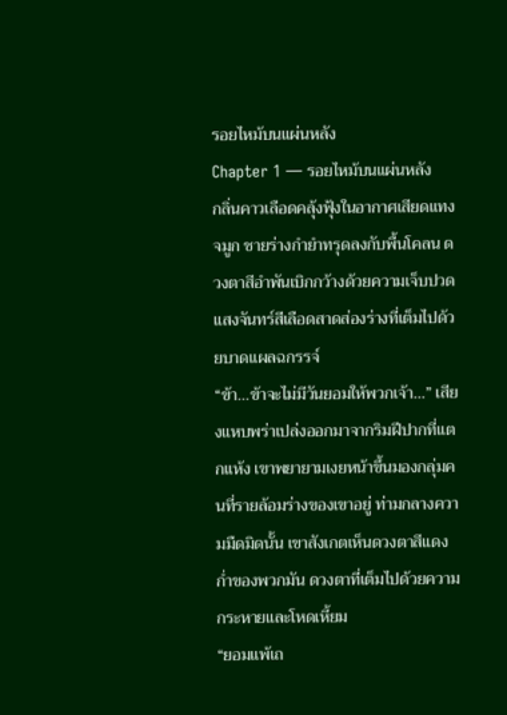รอยไหม้บนแผ่นหลัง
Chapter 1 — รอยไหม้บนแผ่นหลัง
กลิ่นคาวเลือดคลุ้งฟุ้งในอากาศเสียดแทงจมูก ชายร่างกำยำทรุดลงกับพื้นโคลน ดวงตาสีอำพันเบิกกว้างด้วยความเจ็บปวด แสงจันทร์สีเลือดสาดส่องร่างที่เต็มไปด้วยบาดแผลฉกรรจ์
“ข้า...ข้าจะไม่มีวันยอมให้พวกเจ้า…” เสียงแหบพร่าเปล่งออกมาจากริมฝีปากที่แตกแห้ง เขาพยายามเงยหน้าขึ้นมองกลุ่มคนที่รายล้อมร่างของเขาอยู่ ท่ามกลางความมืดมิดนั้น เขาสังเกตเห็นดวงตาสีแดงก่ำของพวกมัน ดวงตาที่เต็มไปด้วยความกระหายและโหดเหี้ยม
“ยอมแพ้เถ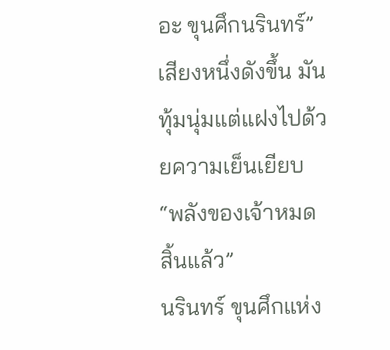อะ ขุนศึกนรินทร์” เสียงหนึ่งดังขึ้น มันทุ้มนุ่มแต่แฝงไปด้วยความเย็นเยียบ “พลังของเจ้าหมดสิ้นแล้ว”
นรินทร์ ขุนศึกแห่ง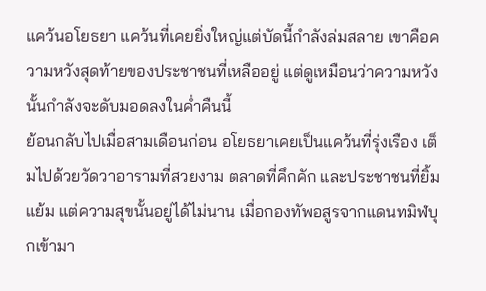แคว้นอโยธยา แคว้นที่เคยยิ่งใหญ่แต่บัดนี้กำลังล่มสลาย เขาคือความหวังสุดท้ายของประชาชนที่เหลืออยู่ แต่ดูเหมือนว่าความหวังนั้นกำลังจะดับมอดลงในค่ำคืนนี้
ย้อนกลับไปเมื่อสามเดือนก่อน อโยธยาเคยเป็นแคว้นที่รุ่งเรือง เต็มไปด้วยวัดวาอารามที่สวยงาม ตลาดที่คึกคัก และประชาชนที่ยิ้มแย้ม แต่ความสุขนั้นอยู่ได้ไม่นาน เมื่อกองทัพอสูรจากแดนทมิฬบุกเข้ามา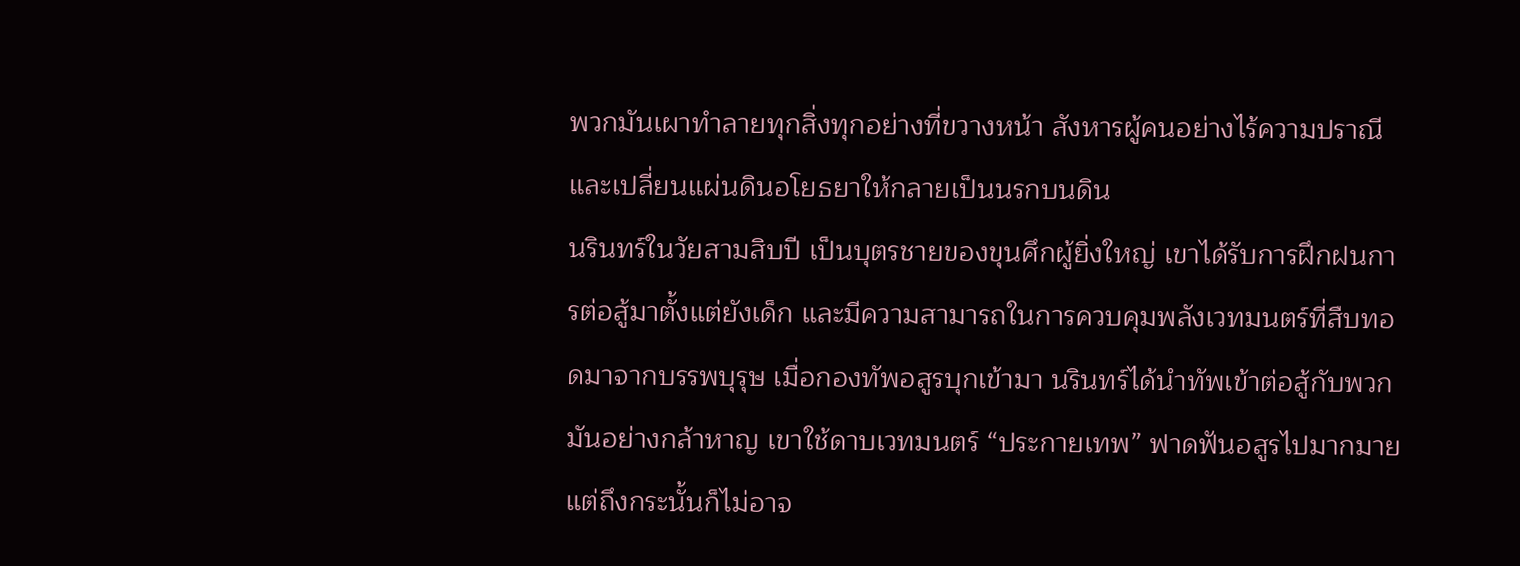พวกมันเผาทำลายทุกสิ่งทุกอย่างที่ขวางหน้า สังหารผู้คนอย่างไร้ความปราณี และเปลี่ยนแผ่นดินอโยธยาให้กลายเป็นนรกบนดิน
นรินทร์ในวัยสามสิบปี เป็นบุตรชายของขุนศึกผู้ยิ่งใหญ่ เขาได้รับการฝึกฝนการต่อสู้มาตั้งแต่ยังเด็ก และมีความสามารถในการควบคุมพลังเวทมนตร์ที่สืบทอดมาจากบรรพบุรุษ เมื่อกองทัพอสูรบุกเข้ามา นรินทร์ได้นำทัพเข้าต่อสู้กับพวกมันอย่างกล้าหาญ เขาใช้ดาบเวทมนตร์ “ประกายเทพ” ฟาดฟันอสูรไปมากมาย แต่ถึงกระนั้นก็ไม่อาจ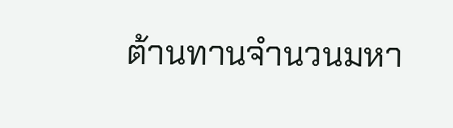ต้านทานจำนวนมหา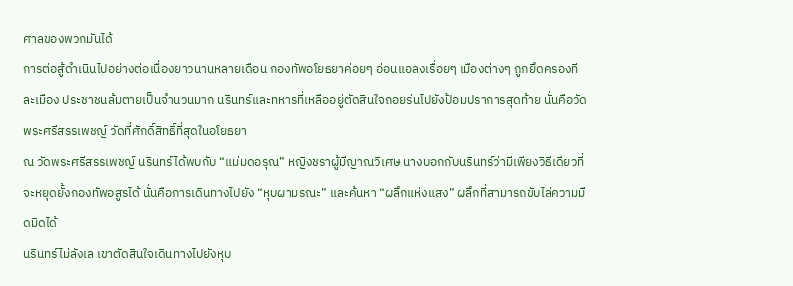ศาลของพวกมันได้
การต่อสู้ดำเนินไปอย่างต่อเนื่องยาวนานหลายเดือน กองทัพอโยธยาค่อยๆ อ่อนแอลงเรื่อยๆ เมืองต่างๆ ถูกยึดครองทีละเมือง ประชาชนล้มตายเป็นจำนวนมาก นรินทร์และทหารที่เหลืออยู่ตัดสินใจถอยร่นไปยังป้อมปราการสุดท้าย นั่นคือวัดพระศรีสรรเพชญ์ วัดที่ศักดิ์สิทธิ์ที่สุดในอโยธยา
ณ วัดพระศรีสรรเพชญ์ นรินทร์ได้พบกับ “แม่มดอรุณ” หญิงชราผู้มีญาณวิเศษ นางบอกกับนรินทร์ว่ามีเพียงวิธีเดียวที่จะหยุดยั้งกองทัพอสูรได้ นั่นคือการเดินทางไปยัง “หุบผามรณะ” และค้นหา “ผลึกแห่งแสง” ผลึกที่สามารถขับไล่ความมืดมิดได้
นรินทร์ไม่ลังเล เขาตัดสินใจเดินทางไปยังหุบ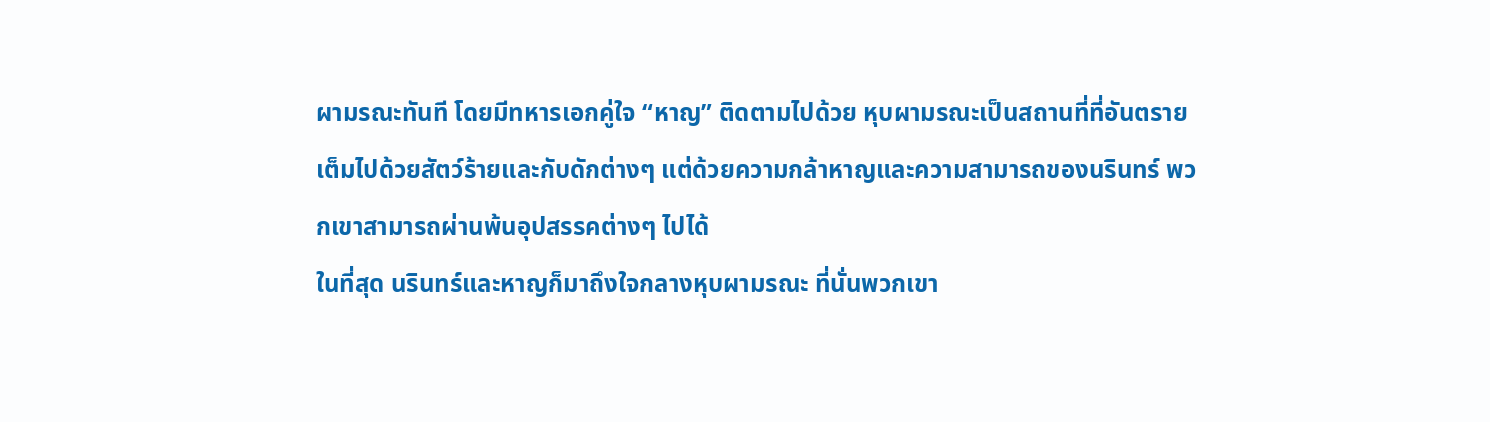ผามรณะทันที โดยมีทหารเอกคู่ใจ “หาญ” ติดตามไปด้วย หุบผามรณะเป็นสถานที่ที่อันตราย เต็มไปด้วยสัตว์ร้ายและกับดักต่างๆ แต่ด้วยความกล้าหาญและความสามารถของนรินทร์ พวกเขาสามารถผ่านพ้นอุปสรรคต่างๆ ไปได้
ในที่สุด นรินทร์และหาญก็มาถึงใจกลางหุบผามรณะ ที่นั่นพวกเขา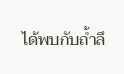ได้พบกับถ้ำลึ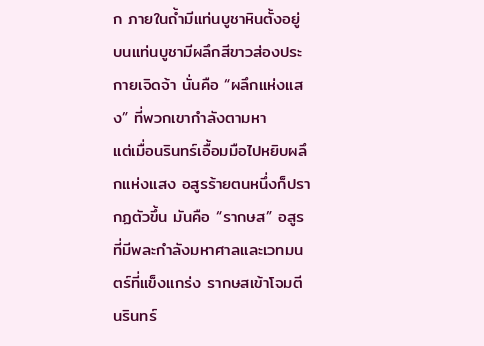ก ภายในถ้ำมีแท่นบูชาหินตั้งอยู่ บนแท่นบูชามีผลึกสีขาวส่องประกายเจิดจ้า นั่นคือ “ผลึกแห่งแสง” ที่พวกเขากำลังตามหา
แต่เมื่อนรินทร์เอื้อมมือไปหยิบผลึกแห่งแสง อสูรร้ายตนหนึ่งก็ปรากฏตัวขึ้น มันคือ “รากษส” อสูรที่มีพละกำลังมหาศาลและเวทมนตร์ที่แข็งแกร่ง รากษสเข้าโจมตีนรินทร์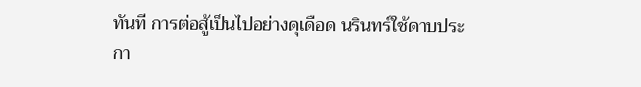ทันที การต่อสู้เป็นไปอย่างดุเดือด นรินทร์ใช้ดาบประกา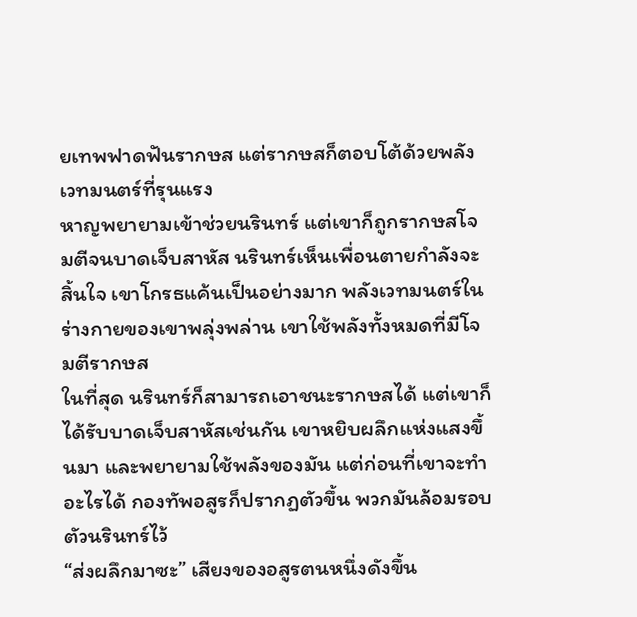ยเทพฟาดฟันรากษส แต่รากษสก็ตอบโต้ด้วยพลังเวทมนตร์ที่รุนแรง
หาญพยายามเข้าช่วยนรินทร์ แต่เขาก็ถูกรากษสโจมตีจนบาดเจ็บสาหัส นรินทร์เห็นเพื่อนตายกำลังจะสิ้นใจ เขาโกรธแค้นเป็นอย่างมาก พลังเวทมนตร์ในร่างกายของเขาพลุ่งพล่าน เขาใช้พลังทั้งหมดที่มีโจมตีรากษส
ในที่สุด นรินทร์ก็สามารถเอาชนะรากษสได้ แต่เขาก็ได้รับบาดเจ็บสาหัสเช่นกัน เขาหยิบผลึกแห่งแสงขึ้นมา และพยายามใช้พลังของมัน แต่ก่อนที่เขาจะทำอะไรได้ กองทัพอสูรก็ปรากฏตัวขึ้น พวกมันล้อมรอบตัวนรินทร์ไว้
“ส่งผลึกมาซะ” เสียงของอสูรตนหนึ่งดังขึ้น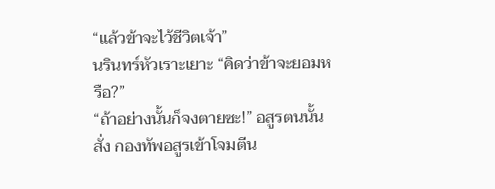“แล้วข้าจะไว้ชีวิตเจ้า”
นรินทร์หัวเราะเยาะ “คิดว่าข้าจะยอมหรือ?”
“ถ้าอย่างนั้นก็จงตายซะ!” อสูรตนนั้นสั่ง กองทัพอสูรเข้าโจมตีน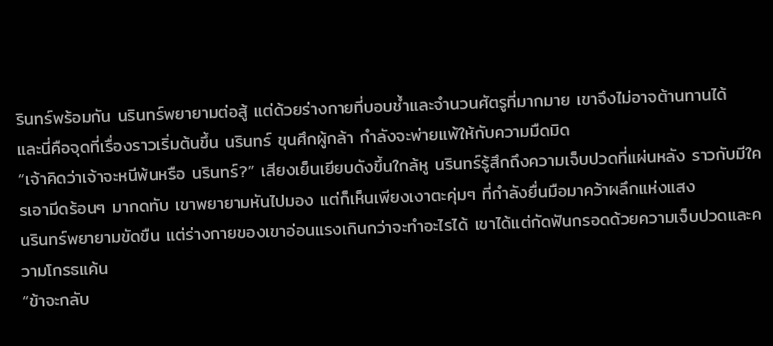รินทร์พร้อมกัน นรินทร์พยายามต่อสู้ แต่ด้วยร่างกายที่บอบช้ำและจำนวนศัตรูที่มากมาย เขาจึงไม่อาจต้านทานได้
และนี่คือจุดที่เรื่องราวเริ่มต้นขึ้น นรินทร์ ขุนศึกผู้กล้า กำลังจะพ่ายแพ้ให้กับความมืดมิด
“เจ้าคิดว่าเจ้าจะหนีพ้นหรือ นรินทร์?” เสียงเย็นเยียบดังขึ้นใกล้หู นรินทร์รู้สึกถึงความเจ็บปวดที่แผ่นหลัง ราวกับมีใครเอามีดร้อนๆ มากดทับ เขาพยายามหันไปมอง แต่ก็เห็นเพียงเงาตะคุ่มๆ ที่กำลังยื่นมือมาคว้าผลึกแห่งแสง
นรินทร์พยายามขัดขืน แต่ร่างกายของเขาอ่อนแรงเกินกว่าจะทำอะไรได้ เขาได้แต่กัดฟันกรอดด้วยความเจ็บปวดและความโกรธแค้น
“ข้าจะกลับ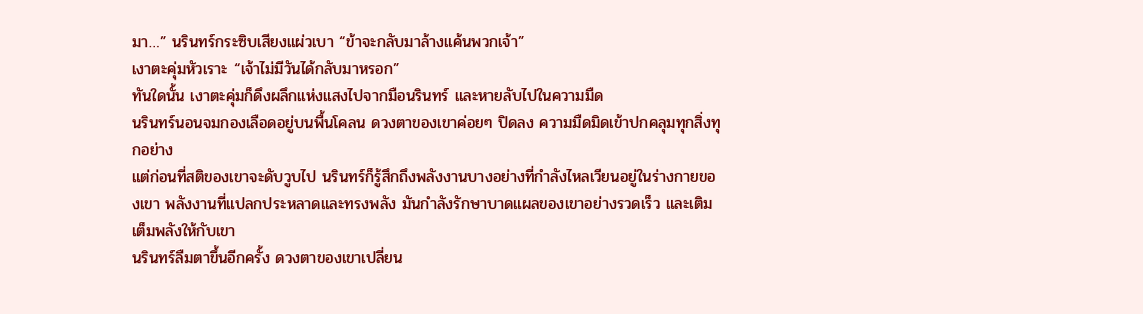มา…” นรินทร์กระซิบเสียงแผ่วเบา “ข้าจะกลับมาล้างแค้นพวกเจ้า”
เงาตะคุ่มหัวเราะ “เจ้าไม่มีวันได้กลับมาหรอก”
ทันใดนั้น เงาตะคุ่มก็ดึงผลึกแห่งแสงไปจากมือนรินทร์ และหายลับไปในความมืด
นรินทร์นอนจมกองเลือดอยู่บนพื้นโคลน ดวงตาของเขาค่อยๆ ปิดลง ความมืดมิดเข้าปกคลุมทุกสิ่งทุกอย่าง
แต่ก่อนที่สติของเขาจะดับวูบไป นรินทร์ก็รู้สึกถึงพลังงานบางอย่างที่กำลังไหลเวียนอยู่ในร่างกายของเขา พลังงานที่แปลกประหลาดและทรงพลัง มันกำลังรักษาบาดแผลของเขาอย่างรวดเร็ว และเติมเต็มพลังให้กับเขา
นรินทร์ลืมตาขึ้นอีกครั้ง ดวงตาของเขาเปลี่ยน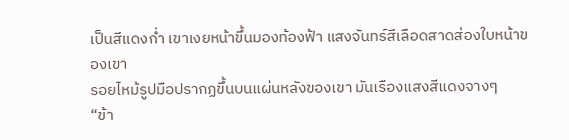เป็นสีแดงก่ำ เขาเงยหน้าขึ้นมองท้องฟ้า แสงจันทร์สีเลือดสาดส่องใบหน้าของเขา
รอยไหม้รูปมือปรากฏขึ้นบนแผ่นหลังของเขา มันเรืองแสงสีแดงจางๆ
“ข้า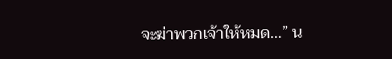จะฆ่าพวกเจ้าให้หมด…” น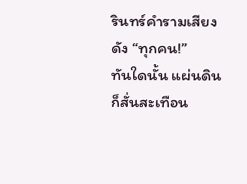รินทร์คำรามเสียงดัง “ทุกคน!”
ทันใดนั้น แผ่นดินก็สั่นสะเทือน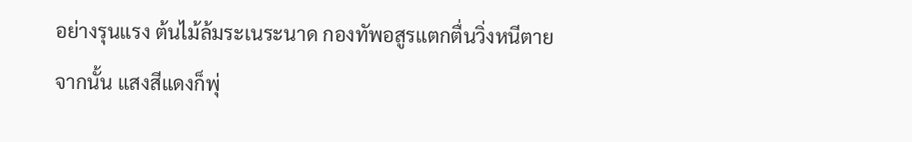อย่างรุนแรง ต้นไม้ล้มระเนระนาด กองทัพอสูรแตกตื่นวิ่งหนีตาย
จากนั้น แสงสีแดงก็พุ่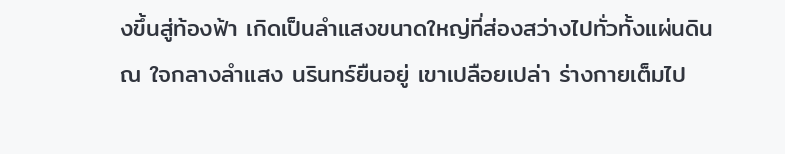งขึ้นสู่ท้องฟ้า เกิดเป็นลำแสงขนาดใหญ่ที่ส่องสว่างไปทั่วทั้งแผ่นดิน
ณ ใจกลางลำแสง นรินทร์ยืนอยู่ เขาเปลือยเปล่า ร่างกายเต็มไป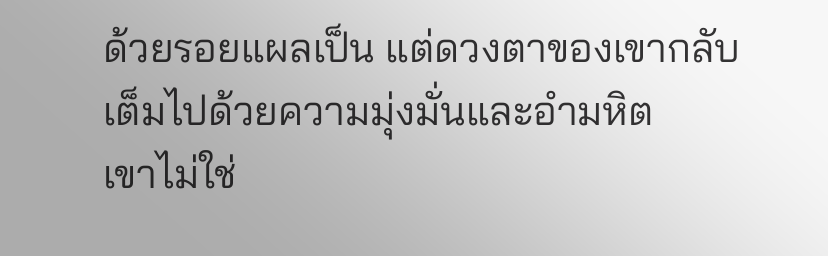ด้วยรอยแผลเป็น แต่ดวงตาของเขากลับเต็มไปด้วยความมุ่งมั่นและอำมหิต
เขาไม่ใช่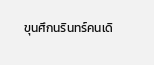ขุนศึกนรินทร์คนเดิ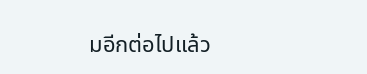มอีกต่อไปแล้ว